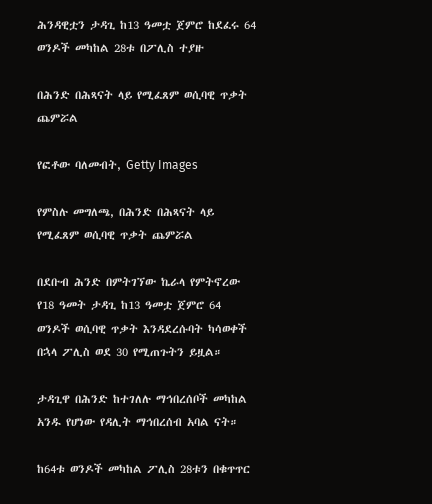ሕንዳዊቷን ታዳጊ ከ13 ዓመቷ ጀምሮ ከደፈሩ 64 ወንዶች መካከል 28ቱ በፖሊስ ተያዙ

በሕንድ በሕጻናት ላይ የሚፈጸም ወሲባዊ ጥቃት ጨምሯል

የፎቶው ባለመብት, Getty Images

የምስሉ መግለጫ, በሕንድ በሕጻናት ላይ የሚፈጸም ወሲባዊ ጥቃት ጨምሯል

በደቡብ ሕንድ በምትገኘው ኬራላ የምትኖረው የ18 ዓመት ታዳጊ ከ13 ዓመቷ ጀምሮ 64 ወንዶች ወሲባዊ ጥቃት እንዳደረሱባት ካሳወቀች በኋላ ፖሊስ ወደ 30 የሚጠጉትን ይዟል።

ታዳጊዋ በሕንድ ከተገለሉ ማኅበረሰቦች መካከል አንዱ የሆነው የዳሊት ማኅበረሰብ አባል ናት።

ከ64ቱ ወንዶች መካከል ፖሊስ 28ቱን በቁጥጥር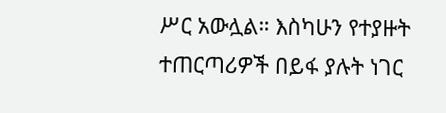ሥር አውሏል። እስካሁን የተያዙት ተጠርጣሪዎች በይፋ ያሉት ነገር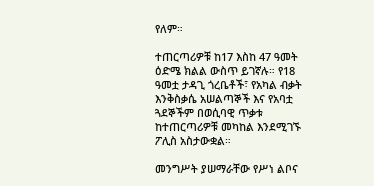የለም።

ተጠርጣሪዎቹ ከ17 እስከ 47 ዓመት ዕድሜ ክልል ውስጥ ይገኛሉ። የ18 ዓመቷ ታዳጊ ጎረቤቶች፣ የአካል ብቃት እንቅስቃሴ አሠልጣኞች እና የአባቷ ጓደኞችም በወሲባዊ ጥቃቱ ከተጠርጣሪዎቹ መካከል እንደሚገኙ ፖሊስ አስታውቋል።

መንግሥት ያሠማራቸው የሥነ ልቦና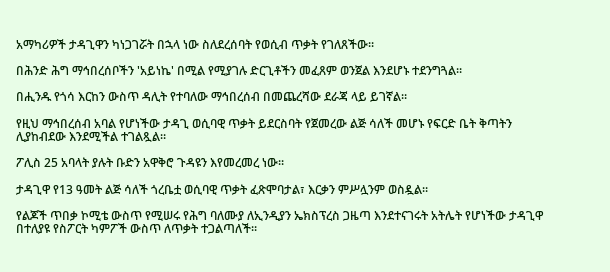አማካሪዎች ታዳጊዋን ካነጋገሯት በኋላ ነው ስለደረሰባት የወሲብ ጥቃት የገለጸችው።

በሕንድ ሕግ ማኅበረሰቦችን 'አይነኬ' በሚል የሚያገሉ ድርጊቶችን መፈጸም ወንጀል እንደሆኑ ተደንግጓል።

በሒንዱ የጎሳ እርከን ውስጥ ዳሊት የተባለው ማኅበረሰብ በመጨረሻው ደራጃ ላይ ይገኛል።

የዚህ ማኅበረሰብ አባል የሆነችው ታዳጊ ወሲባዊ ጥቃት ይደርስባት የጀመረው ልጅ ሳለች መሆኑ የፍርድ ቤት ቅጣትን ሊያከብደው እንደሚችል ተገልጿል።

ፖሊስ 25 አባላት ያሉት ቡድን አዋቅሮ ጉዳዩን እየመረመረ ነው።

ታዳጊዋ የ13 ዓመት ልጅ ሳለች ጎረቤቷ ወሲባዊ ጥቃት ፈጽሞባታል፣ እርቃን ምሥሏንም ወስዷል።

የልጆች ጥበቃ ኮሚቴ ውስጥ የሚሠሩ የሕግ ባለሙያ ለኢንዲያን ኤክስፕረስ ጋዜጣ እንደተናገሩት አትሌት የሆነችው ታዳጊዋ በተለያዩ የስፖርት ካምፖች ውስጥ ለጥቃት ተጋልጣለች።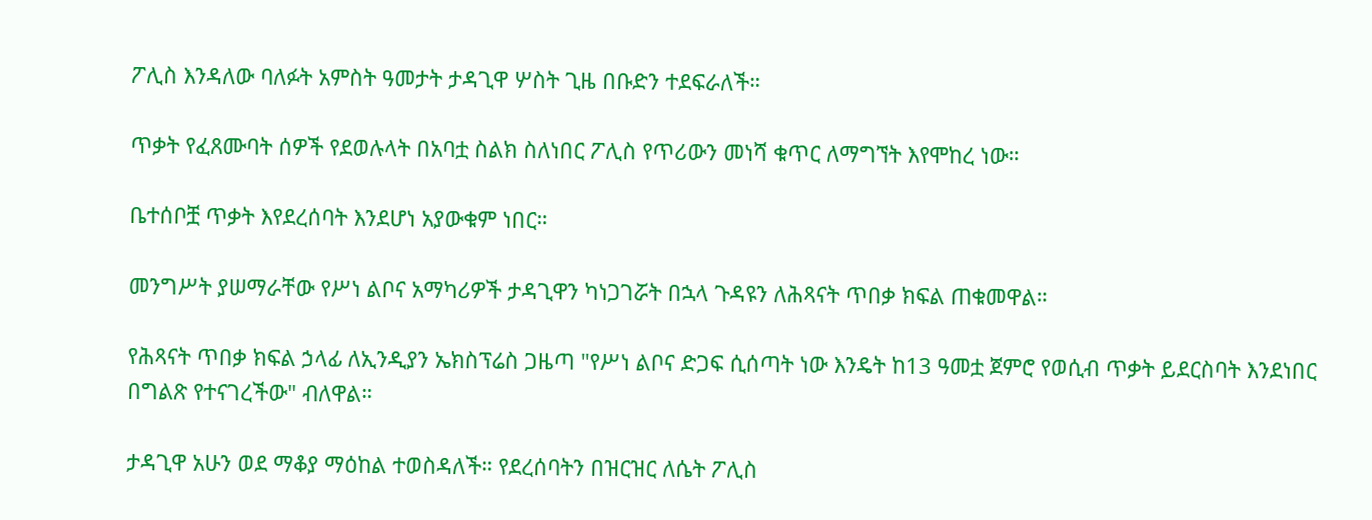ፖሊስ እንዳለው ባለፉት አምስት ዓመታት ታዳጊዋ ሦስት ጊዜ በቡድን ተደፍራለች።

ጥቃት የፈጸሙባት ሰዎች የደወሉላት በአባቷ ስልክ ስለነበር ፖሊስ የጥሪውን መነሻ ቁጥር ለማግኘት እየሞከረ ነው።

ቤተሰቦቿ ጥቃት እየደረሰባት እንደሆነ አያውቁም ነበር።

መንግሥት ያሠማራቸው የሥነ ልቦና አማካሪዎች ታዳጊዋን ካነጋገሯት በኋላ ጉዳዩን ለሕጻናት ጥበቃ ክፍል ጠቁመዋል።

የሕጻናት ጥበቃ ክፍል ኃላፊ ለኢንዲያን ኤክስፕሬስ ጋዜጣ "የሥነ ልቦና ድጋፍ ሲሰጣት ነው እንዴት ከ13 ዓመቷ ጀምሮ የወሲብ ጥቃት ይደርስባት እንደነበር በግልጽ የተናገረችው" ብለዋል።

ታዳጊዋ አሁን ወደ ማቆያ ማዕከል ተወስዳለች። የደረሰባትን በዝርዝር ለሴት ፖሊስ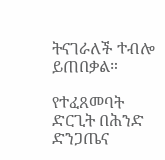ትናገራለች ተብሎ ይጠበቃል።

የተፈጸመባት ድርጊት በሕንድ ድንጋጤና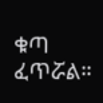ቁጣ ፈጥሯል።